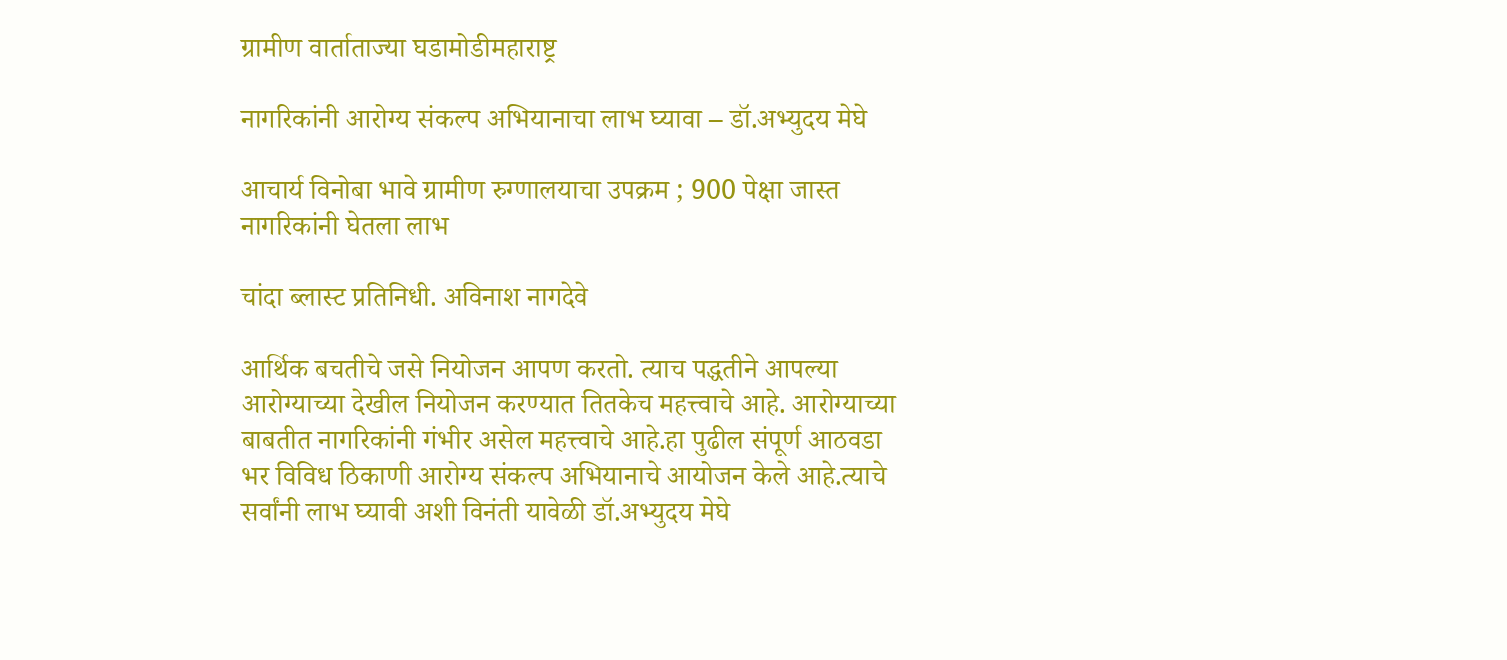ग्रामीण वार्ताताज्या घडामोडीमहाराष्ट्र

नागरिकांनी आरोग्य संकल्प अभियानाचा लाभ घ्यावा – डॉ.अभ्युदय मेघे

आचार्य विनोबा भावे ग्रामीण रुग्णालयाचा उपक्रम ; 900 पेक्षा जास्त नागरिकांनी घेतला लाभ

चांदा ब्लास्ट प्रतिनिधी. अविनाश नागदेवे

आर्थिक बचतीचे जसे नियोजन आपण करतो. त्याच पद्धतीने आपल्या आरोग्याच्या देखील नियोजन करण्यात तितकेच महत्त्वाचे आहे. आरोग्याच्या बाबतीत नागरिकांनी गंभीर असेल महत्त्वाचे आहे.हा पुढील संपूर्ण आठवडा भर विविध ठिकाणी आरोग्य संकल्प अभियानाचे आयोजन केले आहे.त्याचे सर्वांनी लाभ घ्यावी अशी विनंती यावेळी डॉ.अभ्युदय मेघे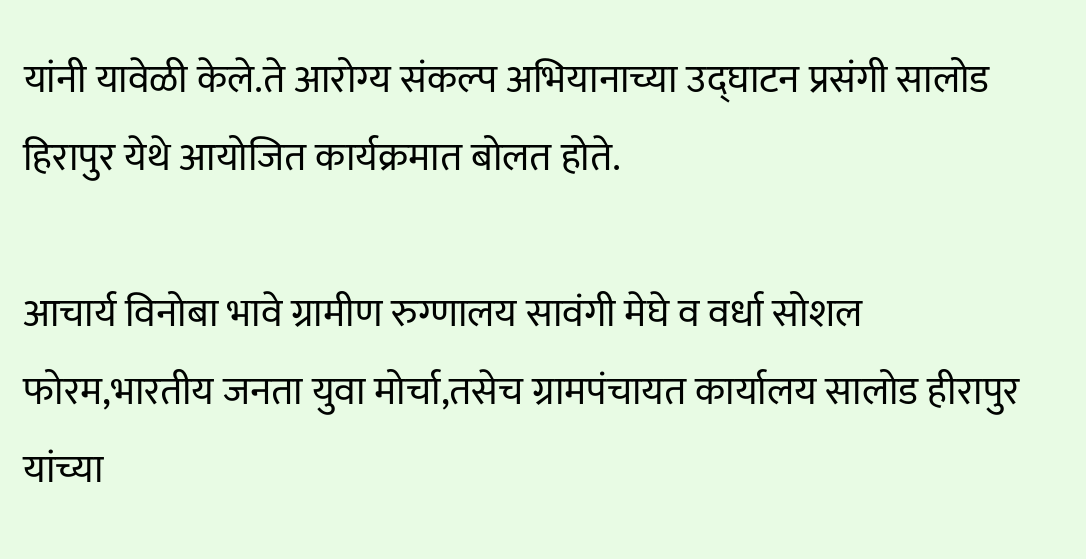यांनी यावेळी केले.ते आरोग्य संकल्प अभियानाच्या उद्घाटन प्रसंगी सालोड हिरापुर येथे आयोजित कार्यक्रमात बोलत होते.

आचार्य विनोबा भावे ग्रामीण रुग्णालय सावंगी मेघे व वर्धा सोशल फोरम,भारतीय जनता युवा मोर्चा,तसेच ग्रामपंचायत कार्यालय सालोड हीरापुर यांच्या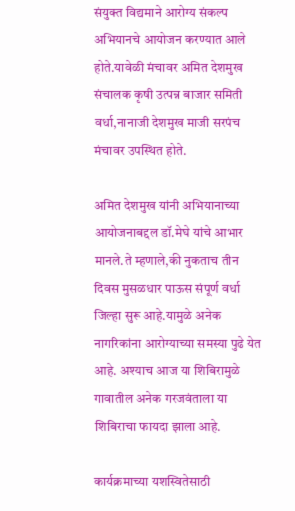संयुक्त विद्यमाने आरोग्य संकल्प अभियानचे आयोजन करण्यात आले होते.यावेळी मंचावर अमित देशमुख संचालक कृषी उत्पन्न बाजार समिती वर्धा,नानाजी देशमुख माजी सरपंच मंचावर उपस्थित होते.

अमित देशमुख यांनी अभियानाच्या आयोजनाबद्दल डॉ.मेघे यांचे आभार मानले.ते म्हणाले,की नुकताच तीन दिवस मुसळधार पाऊस संपूर्ण वर्धा जिल्हा सुरू आहे.यामुळे अनेक नागरिकांना आरोग्याच्या समस्या पुढे येत आहे. अश्याच आज या शिबिरामुळे गावातील अनेक गरजवंताला या शिबिराचा फायदा झाला आहे.

कार्यक्रमाच्या यशस्वितेसाठी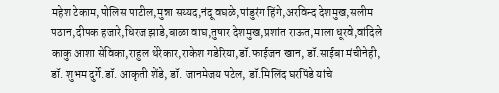महेश टेकाम,पोलिस पाटील,मुन्ना सय्यद,नंदू वघळे,पांडुरंग हिंगे,अरविन्द देशमुख,सलीम पठान,दीपक हजारे,धिरज झाडे,बाळा वाघ,तुषार देशमुख,प्रशांत राऊत,माला धूरवे,वांदिले काकु आशा सेविका,राहुल थेरेकार,राकेश गडेरिया,डॉ.फाईजन खान, डॉ.साईबा मंचीनेही, डॉ. शुभम दुर्गे.डॉ. आकृती शेंडे, डॉ. जानमेजय पटेल, डॉ.मिलिंद घरपिंडे यांचे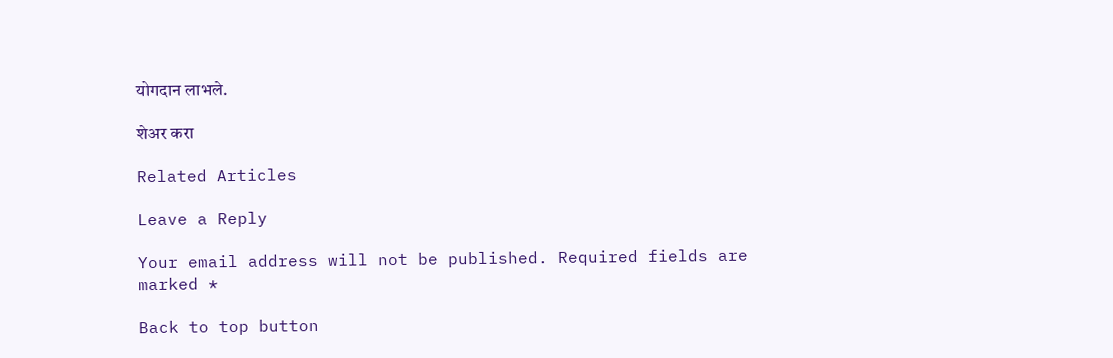योगदान लाभले.

शेअर करा

Related Articles

Leave a Reply

Your email address will not be published. Required fields are marked *

Back to top button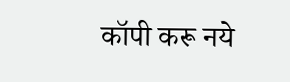कॉपी करू नये